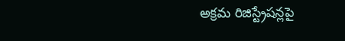అక్రమ రిజిస్ట్రేషన్లపై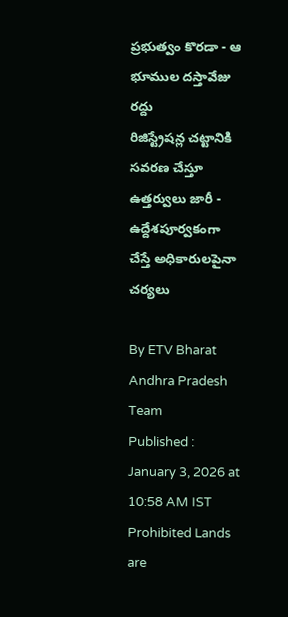ప్రభుత్వం కొరడా - ఆ భూముల దస్తావేజు రద్దు
రిజిస్ట్రేషన్ల చట్టానికి సవరణ చేస్తూ ఉత్తర్వులు జారీ - ఉద్దేశపూర్వకంగా చేస్తే అధికారులపైనా చర్యలు

By ETV Bharat Andhra Pradesh Team
Published : January 3, 2026 at 10:58 AM IST
Prohibited Lands are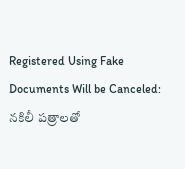Registered Using Fake Documents Will be Canceled: నకిలీ పత్రాలతో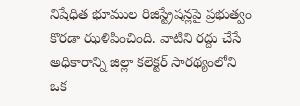నిషేధిత భూముల రిజిస్ట్రేషన్లపై ప్రభుత్వం కొరడా ఝళిపించింది. వాటిని రద్దు చేసే అధికారాన్ని జిల్లా కలెక్టర్ సారథ్యంలోని ఒక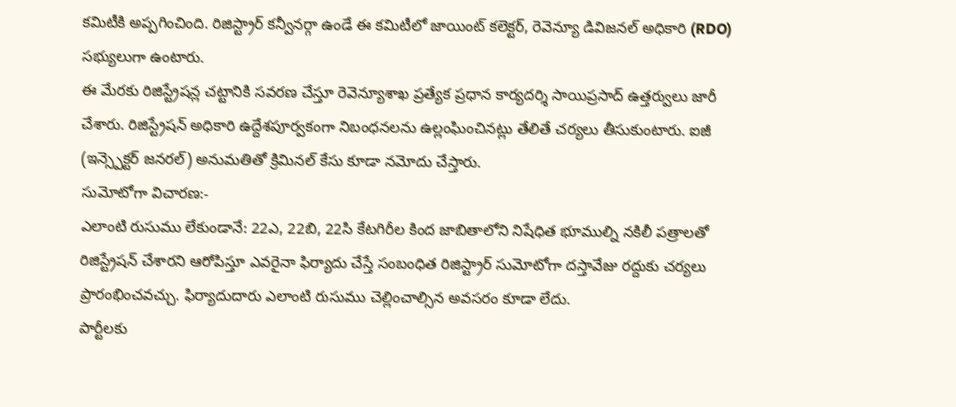కమిటీకి అప్పగించింది. రిజిస్ట్రార్ కన్వీనర్గా ఉండే ఈ కమిటీలో జాయింట్ కలెక్టర్, రెవెన్యూ డివిజనల్ అధికారి (RDO) సభ్యులుగా ఉంటారు.
ఈ మేరకు రిజిస్ట్రేషన్ల చట్టానికి సవరణ చేస్తూ రెవెన్యూశాఖ ప్రత్యేక ప్రధాన కార్యదర్శి సాయిప్రసాద్ ఉత్తర్వులు జారీ చేశారు. రిజిస్ట్రేషన్ అధికారి ఉద్దేశపూర్వకంగా నిబంధనలను ఉల్లంఘించినట్లు తేలితే చర్యలు తీసుకుంటారు. ఐజీ (ఇన్స్పెక్టర్ జనరల్) అనుమతితో క్రిమినల్ కేసు కూడా నమోదు చేస్తారు.
సుమోటోగా విచారణ:-
ఎలాంటి రుసుము లేకుండానే: 22ఎ, 22బి, 22సి కేటగిరీల కింద జాబితాలోని నిషేధిత భూముల్ని నకిలీ పత్రాలతో రిజిస్ట్రేషన్ చేశారని ఆరోపిస్తూ ఎవరైనా ఫిర్యాదు చేస్తే సంబంధిత రిజిస్ట్రార్ సుమోటోగా దస్తావేజు రద్దుకు చర్యలు ప్రారంభించవచ్చు. ఫిర్యాదుదారు ఎలాంటి రుసుము చెల్లించాల్సిన అవసరం కూడా లేదు.
పార్టీలకు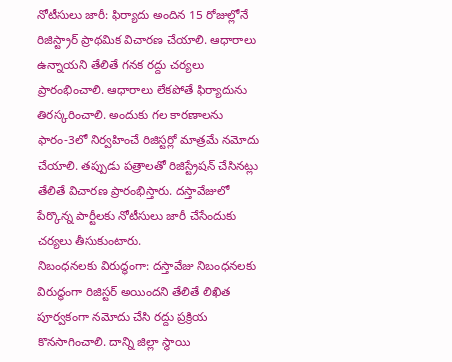నోటీసులు జారీ: ఫిర్యాదు అందిన 15 రోజుల్లోనే రిజిస్ట్రార్ ప్రాథమిక విచారణ చేయాలి. ఆధారాలు ఉన్నాయని తేలితే గనక రద్దు చర్యలు ప్రారంభించాలి. ఆధారాలు లేకపోతే ఫిర్యాదును తిరస్కరించాలి. అందుకు గల కారణాలను ఫారం-3లో నిర్వహించే రిజిస్టర్లో మాత్రమే నమోదు చేయాలి. తప్పుడు పత్రాలతో రిజిస్ట్రేషన్ చేసినట్లు తేలితే విచారణ ప్రారంభిస్తారు. దస్తావేజులో పేర్కొన్న పార్టీలకు నోటీసులు జారీ చేసేందుకు చర్యలు తీసుకుంటారు.
నిబంధనలకు విరుద్ధంగా: దస్తావేజు నిబంధనలకు విరుద్ధంగా రిజిస్టర్ అయిందని తేలితే లిఖిత పూర్వకంగా నమోదు చేసి రద్దు ప్రక్రియ కొనసాగించాలి. దాన్ని జిల్లా స్థాయి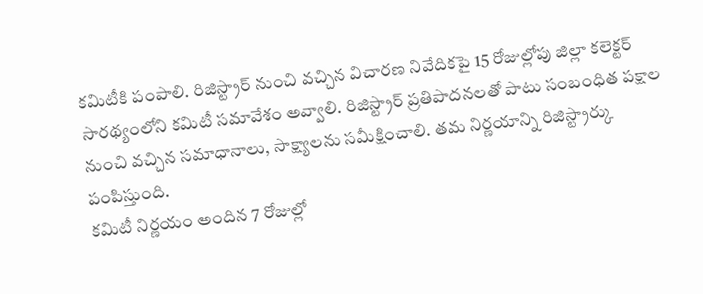కమిటీకి పంపాలి. రిజిస్ట్రార్ నుంచి వచ్చిన విచారణ నివేదికపై 15 రోజుల్లోపు జిల్లా కలెక్టర్ సారథ్యంలోని కమిటీ సమావేశం అవ్వాలి. రిజిస్ట్రార్ ప్రతిపాదనలతో పాటు సంబంధిత పక్షాల నుంచి వచ్చిన సమాధానాలు, సాక్ష్యాలను సమీక్షించాలి. తమ నిర్ణయాన్ని రిజిస్ట్రార్కు పంపిస్తుంది.
కమిటీ నిర్ణయం అందిన 7 రోజుల్లో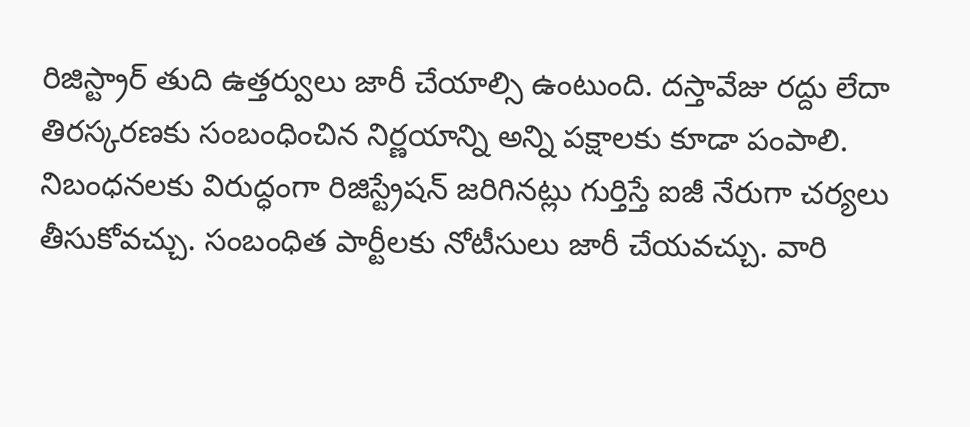రిజిస్ట్రార్ తుది ఉత్తర్వులు జారీ చేయాల్సి ఉంటుంది. దస్తావేజు రద్దు లేదా తిరస్కరణకు సంబంధించిన నిర్ణయాన్ని అన్ని పక్షాలకు కూడా పంపాలి. నిబంధనలకు విరుద్ధంగా రిజిస్ట్రేషన్ జరిగినట్లు గుర్తిస్తే ఐజీ నేరుగా చర్యలు తీసుకోవచ్చు. సంబంధిత పార్టీలకు నోటీసులు జారీ చేయవచ్చు. వారి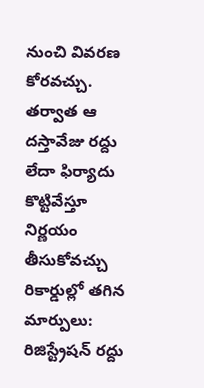నుంచి వివరణ కోరవచ్చు. తర్వాత ఆ దస్తావేజు రద్దు లేదా ఫిర్యాదు కొట్టివేస్తూ నిర్ణయం తీసుకోవచ్చు
రికార్డుల్లో తగిన మార్పులు: రిజిస్ట్రేషన్ రద్దు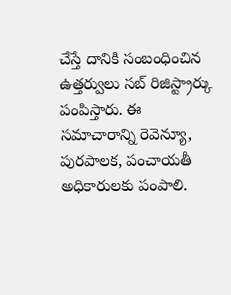చేస్తే దానికి సంబంధించిన ఉత్తర్వులు సబ్ రిజిస్ట్రార్కు పంపిస్తారు. ఈ సమాచారాన్ని రెవెన్యూ, పురపాలక, పంచాయతీ అధికారులకు పంపాలి.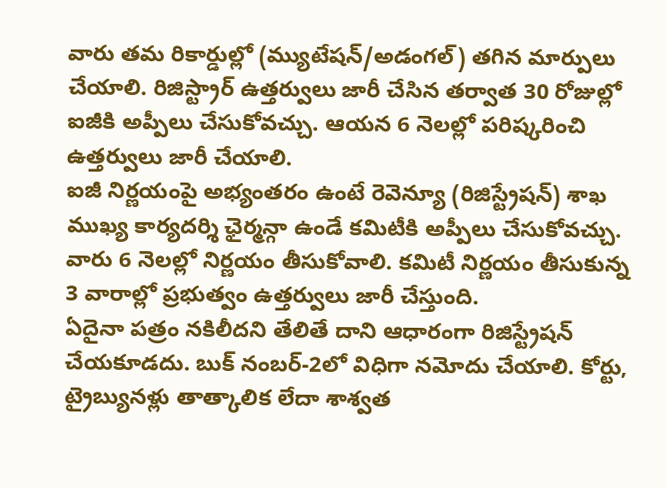వారు తమ రికార్డుల్లో (మ్యుటేషన్/అడంగల్) తగిన మార్పులు చేయాలి. రిజిస్ట్రార్ ఉత్తర్వులు జారీ చేసిన తర్వాత 30 రోజుల్లో ఐజీకి అప్పీలు చేసుకోవచ్చు. ఆయన 6 నెలల్లో పరిష్కరించి ఉత్తర్వులు జారీ చేయాలి.
ఐజీ నిర్ణయంపై అభ్యంతరం ఉంటే రెవెన్యూ (రిజిస్ట్రేషన్) శాఖ ముఖ్య కార్యదర్శి ఛైర్మన్గా ఉండే కమిటీకి అప్పీలు చేసుకోవచ్చు. వారు 6 నెలల్లో నిర్ణయం తీసుకోవాలి. కమిటీ నిర్ణయం తీసుకున్న 3 వారాల్లో ప్రభుత్వం ఉత్తర్వులు జారీ చేస్తుంది.
ఏదైనా పత్రం నకిలీదని తేలితే దాని ఆధారంగా రిజిస్ట్రేషన్ చేయకూడదు. బుక్ నంబర్-2లో విధిగా నమోదు చేయాలి. కోర్టు, ట్రైబ్యునళ్లు తాత్కాలిక లేదా శాశ్వత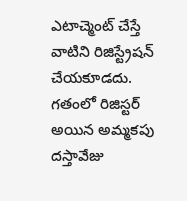ఎటాచ్మెంట్ చేస్తే వాటిని రిజిస్ట్రేషన్ చేయకూడదు. గతంలో రిజిస్టర్ అయిన అమ్మకపు దస్తావేజు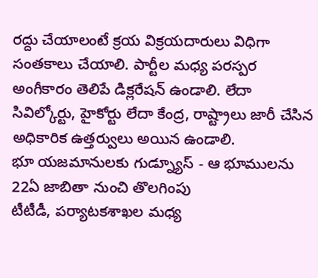రద్దు చేయాలంటే క్రయ విక్రయదారులు విధిగా సంతకాలు చేయాలి. పార్టీల మధ్య పరస్పర అంగీకారం తెలిపే డిక్లరేషన్ ఉండాలి. లేదా సివిల్కోర్టు, హైకోర్టు లేదా కేంద్ర, రాష్ట్రాలు జారీ చేసిన అధికారిక ఉత్తర్వులు అయిన ఉండాలి.
భూ యజమానులకు గుడ్న్యూస్ - ఆ భూములను 22ఏ జాబితా నుంచి తొలగింపు
టీటీడీ, పర్యాటకశాఖల మధ్య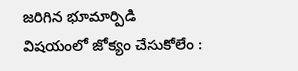జరిగిన భూమార్పిడి విషయంలో జోక్యం చేసుకోలేం :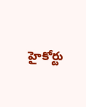హైకోర్టు